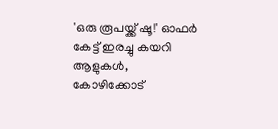'ഒരു രൂപയ്ക്ക് ഷൂ!' ഓഫര്‍ കേട്ട് ഇരച്ചു കയറി ആളുകള്‍, കോഴിക്കോട്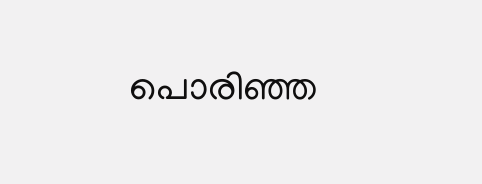പൊരിഞ്ഞ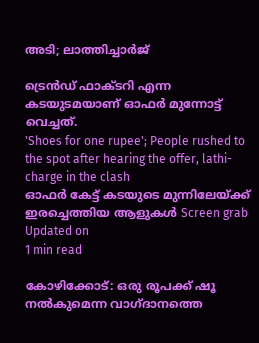അടി; ലാത്തിച്ചാര്‍ജ്

ട്രെന്‍ഡ് ഫാക്ടറി എന്ന കടയുടമയാണ് ഓഫര്‍ മുന്നോട്ട് വെച്ചത്.
'Shoes for one rupee'; People rushed to the spot after hearing the offer, lathi-charge in the clash
ഓഫര്‍ കേട്ട് കടയുടെ മുന്നിലേയ്ക്ക് ഇരച്ചെത്തിയ ആളുകള്‍ Screen grab
Updated on
1 min read

കോഴിക്കോട്: ഒരു രൂപക്ക് ഷൂ നല്‍കുമെന്ന വാഗ്ദാനത്തെ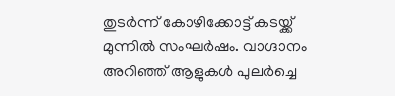തുടര്‍ന്ന് കോഴിക്കോട്ട് കടയ്ക്ക് മുന്നില്‍ സംഘര്‍ഷം. വാഗ്ദാനം അറിഞ്ഞ് ആളുകള്‍ പുലര്‍ച്ചെ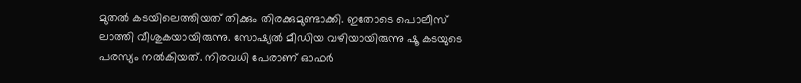മുതല്‍ കടയിലെത്തിയത് തിക്കും തിരക്കുമുണ്ടാക്കി. ഇതോടെ പൊലീസ് ലാത്തി വീശുകയായിരുന്നു. സോഷ്യല്‍ മീഡിയ വഴിയായിരുന്നു ഷൂ കടയുടെ പരസ്യം നല്‍കിയത്. നിരവധി പേരാണ് ഓഫര്‍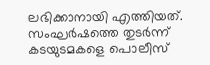ലഭിക്കാനായി എത്തിയത്. സംഘര്‍ഷത്തെ തുടര്‍ന്ന് കടയുടമകളെ പൊലീസ്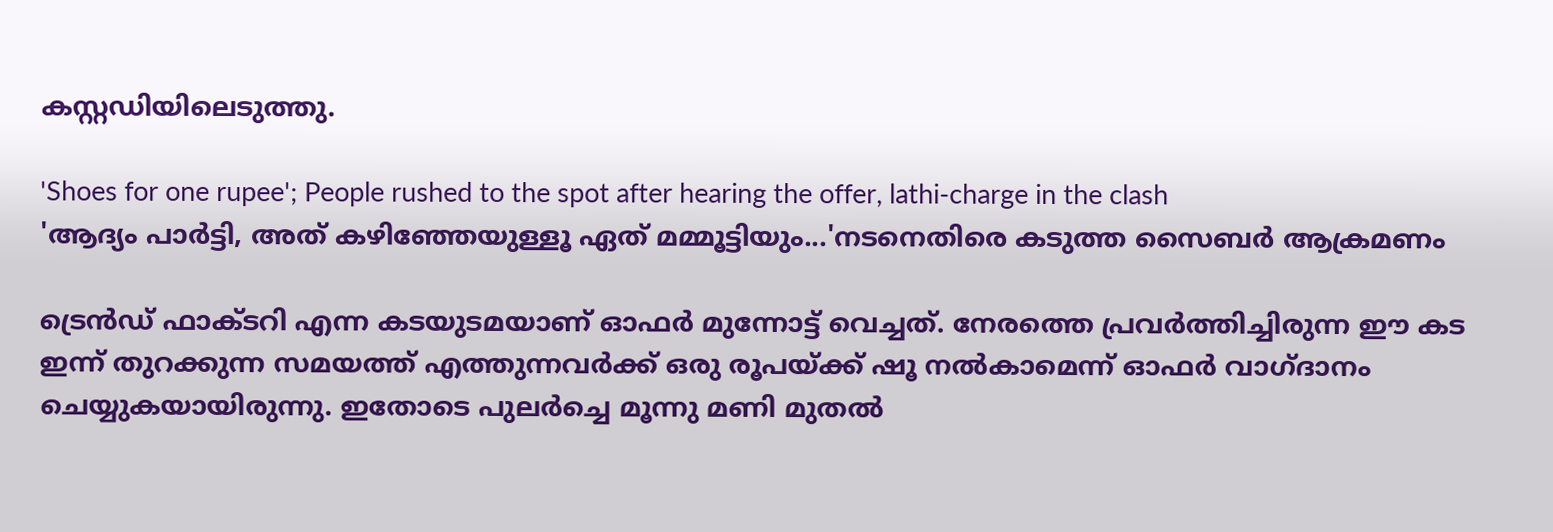കസ്റ്റഡിയിലെടുത്തു.

'Shoes for one rupee'; People rushed to the spot after hearing the offer, lathi-charge in the clash
'ആദ്യം പാര്‍ട്ടി, അത് കഴിഞ്ഞേയുള്ളൂ ഏത് മമ്മൂട്ടിയും...'നടനെതിരെ കടുത്ത സൈബര്‍ ആക്രമണം

ട്രെന്‍ഡ് ഫാക്ടറി എന്ന കടയുടമയാണ് ഓഫര്‍ മുന്നോട്ട് വെച്ചത്. നേരത്തെ പ്രവര്‍ത്തിച്ചിരുന്ന ഈ കട ഇന്ന് തുറക്കുന്ന സമയത്ത് എത്തുന്നവര്‍ക്ക് ഒരു രൂപയ്ക്ക് ഷൂ നല്‍കാമെന്ന് ഓഫര്‍ വാഗ്ദാനം ചെയ്യുകയായിരുന്നു. ഇതോടെ പുലര്‍ച്ചെ മൂന്നു മണി മുതല്‍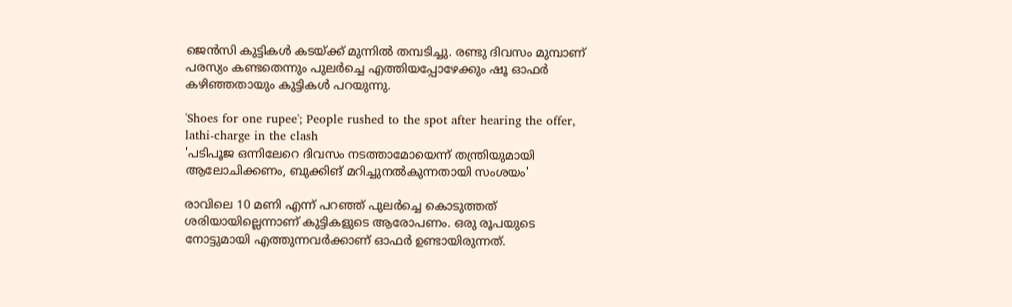ജെന്‍സി കുട്ടികള്‍ കടയ്ക്ക് മുന്നില്‍ തമ്പടിച്ചു. രണ്ടു ദിവസം മുമ്പാണ് പരസ്യം കണ്ടതെന്നും പുലര്‍ച്ചെ എത്തിയപ്പോഴേക്കും ഷൂ ഓഫര്‍ കഴിഞ്ഞതായും കുട്ടികള്‍ പറയുന്നു.

'Shoes for one rupee'; People rushed to the spot after hearing the offer, lathi-charge in the clash
'പടിപൂജ ഒന്നിലേറെ ദിവസം നടത്താമോയെന്ന് തന്ത്രിയുമായി ആലോചിക്കണം, ബുക്കിങ് മറിച്ചുനല്‍കുന്നതായി സംശയം'

രാവിലെ 10 മണി എന്ന് പറഞ്ഞ് പുലര്‍ച്ചെ കൊടുത്തത് ശരിയായില്ലെന്നാണ് കുട്ടികളുടെ ആരോപണം. ഒരു രൂപയുടെ നോട്ടുമായി എത്തുന്നവര്‍ക്കാണ് ഓഫര്‍ ഉണ്ടായിരുന്നത്.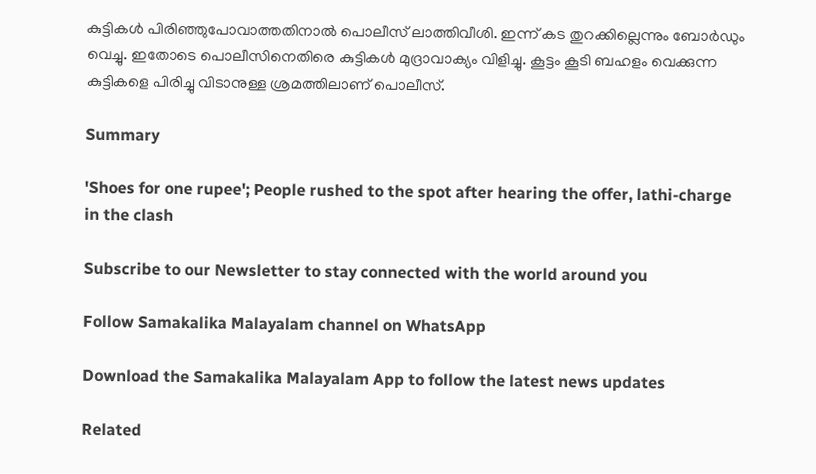കുട്ടികള്‍ പിരിഞ്ഞുപോവാത്തതിനാല്‍ പൊലീസ് ലാത്തിവീശി. ഇന്ന് കട തുറക്കില്ലെന്നും ബോര്‍ഡും വെച്ചു. ഇതോടെ പൊലീസിനെതിരെ കുട്ടികള്‍ മുദ്രാവാക്യം വിളിച്ചു. കൂട്ടം കൂടി ബഹളം വെക്കുന്ന കുട്ടികളെ പിരിച്ചു വിടാനുള്ള ശ്രമത്തിലാണ് പൊലീസ്.

Summary

'Shoes for one rupee'; People rushed to the spot after hearing the offer, lathi-charge in the clash

Subscribe to our Newsletter to stay connected with the world around you

Follow Samakalika Malayalam channel on WhatsApp

Download the Samakalika Malayalam App to follow the latest news updates

Related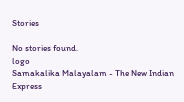Stories

No stories found.
logo
Samakalika Malayalam - The New Indian Express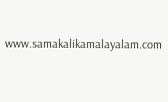www.samakalikamalayalam.com